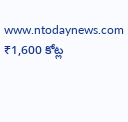www.ntodaynews.com
₹1,600 కోట్ల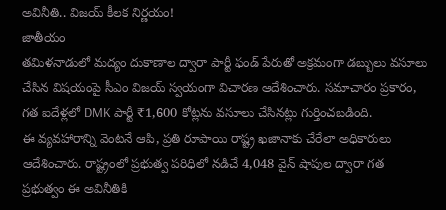అవినీతి.. విజయ్ కీలక నిర్ణయం!
జాతీయం
తమిళనాడులో మద్యం దుకాణాల ద్వారా పార్టీ ఫండ్ పేరుతో అక్రమంగా డబ్బులు వసూలు చేసిన విషయంపై సీఎం విజయ్ స్వయంగా విచారణ ఆదేశించారు. సమాచారం ప్రకారం, గత ఐదేళ్లలో DMK పార్టీ ₹1,600 కోట్లను వసూలు చేసినట్లు గుర్తించబడింది.
ఈ వ్యవహారాన్ని వెంటనే ఆపి, ప్రతి రూపాయి రాష్ట్ర ఖజానాకు చేరేలా అధికారులు ఆదేశించారు. రాష్ట్రంలో ప్రభుత్వ పరిధిలో నడిచే 4,048 వైన్ షాపుల ద్వారా గత ప్రభుత్వం ఈ అవినీతికి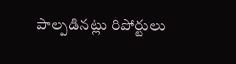పాల్పడినట్లు రిపోర్టులు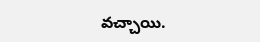వచ్చాయి.